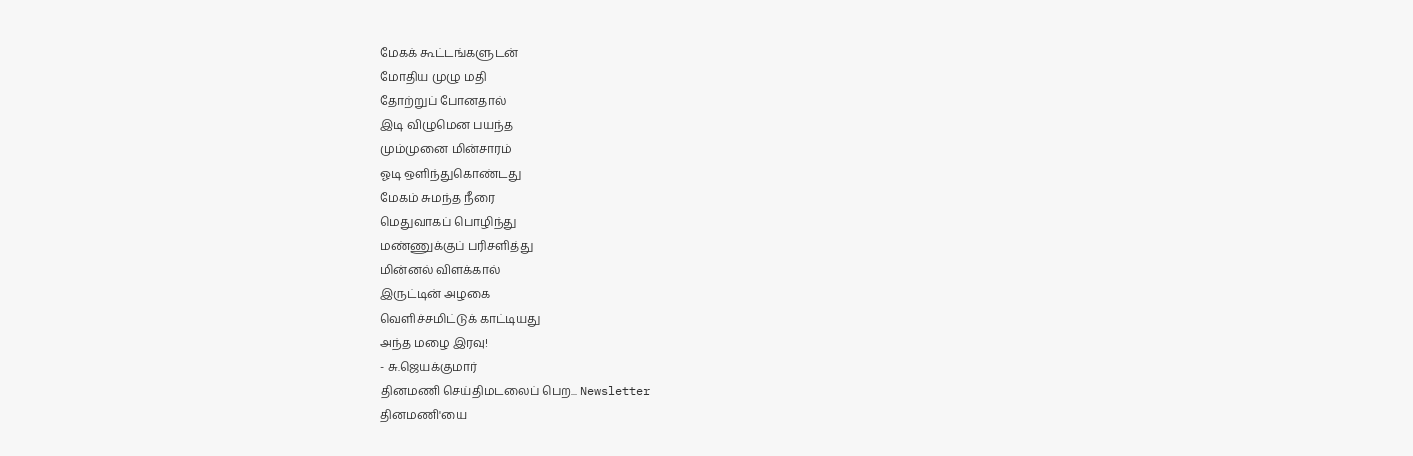மேகக் கூட்டங்களுடன்
மோதிய முழு மதி
தோற்றுப் போனதால்
இடி விழுமென பயந்த
மும்முனை மின்சாரம்
ஓடி ஒளிந்துகொண்டது
மேகம் சுமந்த நீரை
மெதுவாகப் பொழிந்து
மண்ணுக்குப் பரிசளித்து
மின்னல் விளக்கால்
இருட்டின் அழகை
வெளிச்சமிட்டுக் காட்டியது
அந்த மழை இரவு!
- சு.ஜெயக்குமார்
தினமணி செய்திமடலைப் பெற... Newsletter
தினமணி'யை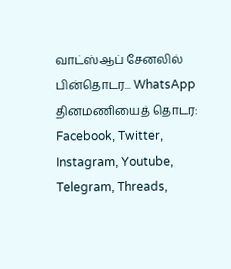வாட்ஸ்ஆப் சேனலில் பின்தொடர... WhatsApp
தினமணியைத் தொடர: Facebook, Twitter, Instagram, Youtube, Telegram, Threads,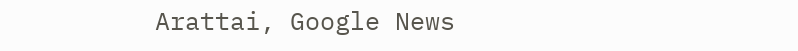Arattai, Google News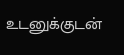உடனுக்குடன்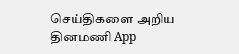செய்திகளை அறிய தினமணி App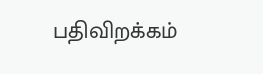பதிவிறக்கம்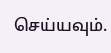செய்யவும்.